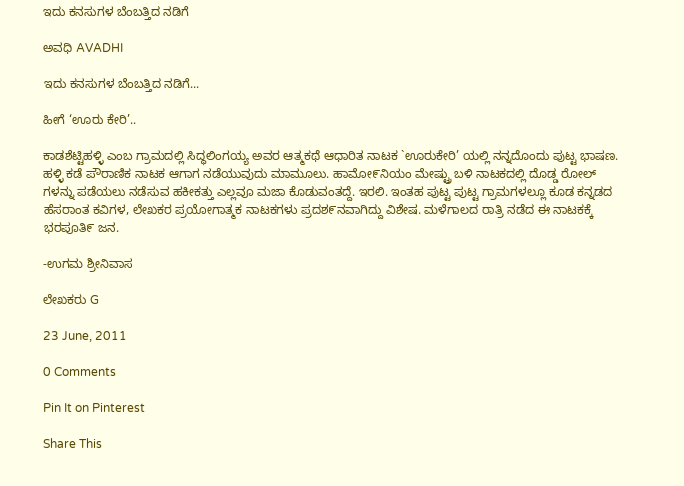ಇದು ಕನಸುಗಳ ಬೆಂಬತ್ತಿದ ನಡಿಗೆ‍

ಅವಧಿ AVADHI

ಇದು ಕನಸುಗಳ ಬೆಂಬತ್ತಿದ ನಡಿಗೆ...

ಹೀಗೆ ‘ಊರು ಕೇರಿ’..

ಕಾಡಶೆಟ್ಟಿಹಳ್ಳಿ ಎಂಬ ಗ್ರಾಮದಲ್ಲಿ ಸಿದ್ಧಲಿಂಗಯ್ಯ ಅವರ ಆತ್ಮಕಥೆ ಆಧಾರಿತ ನಾಟಕ `ಊರುಕೇರಿ’ ಯಲ್ಲಿ ನನ್ನದೊಂದು ಪುಟ್ಟ ಭಾಷಣ. ಹಳ್ಳಿ ಕಡೆ ಪೌರಾಣಿಕ ನಾಟಕ ಆಗಾಗ ನಡೆಯುವುದು ಮಾಮೂಲು. ಹಾಮೋ೯ನಿಯಂ ಮೇಷ್ಟ್ರು ಬಳಿ ನಾಟಕದಲ್ಲಿ ದೊಡ್ಡ ರೋಲ್ ಗಳನ್ನು ಪಡೆಯಲು ನಡೆಸುವ ಹಕೀಕತ್ತು ಎಲ್ಲವೂ ಮಜಾ ಕೊಡುವಂತದ್ದೆ. ಇರಲಿ. ಇಂತಹ ಪುಟ್ಟ ಪುಟ್ಟ ಗ್ರಾಮಗಳಲ್ಲೂ ಕೂಡ ಕನ್ನಡದ ಹೆಸರಾಂತ ಕವಿಗಳ, ಲೇಖಕರ ಪ್ರಯೋಗಾತ್ಮಕ ನಾಟಕಗಳು ಪ್ರದಶ೯ನವಾಗಿದ್ದು ವಿಶೇಷ. ಮಳೆಗಾಲದ ರಾತ್ರಿ ನಡೆದ ಈ ನಾಟಕಕ್ಕೆ ಭರಪೂತಿ೯ ಜನ.

-ಉಗಮ ಶ್ರೀನಿವಾಸ

ಲೇಖಕರು G

23 June, 2011

0 Comments

Pin It on Pinterest

Share This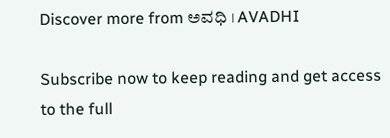Discover more from ಅವಧಿ । AVADHI

Subscribe now to keep reading and get access to the full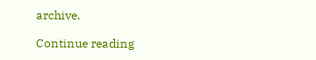archive.

Continue reading